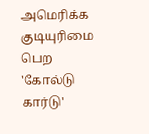அமெரிக்க குடியுரிமை பெற 'கோல்டு கார்டு'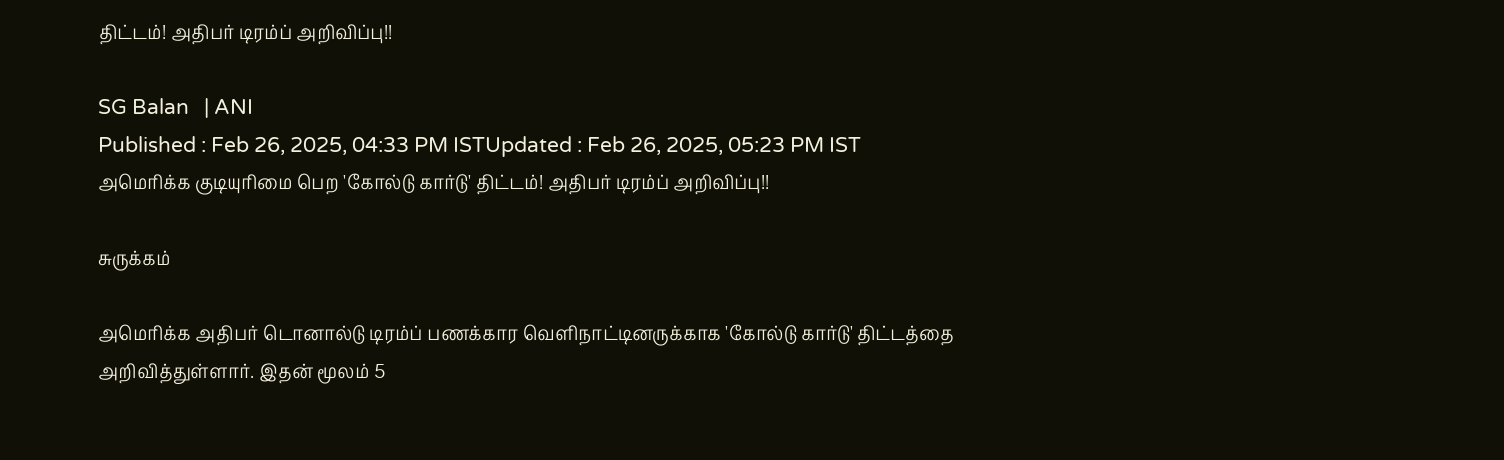திட்டம்! அதிபர் டிரம்ப் அறிவிப்பு!!

SG Balan   | ANI
Published : Feb 26, 2025, 04:33 PM ISTUpdated : Feb 26, 2025, 05:23 PM IST
அமெரிக்க குடியுரிமை பெற 'கோல்டு கார்டு' திட்டம்! அதிபர் டிரம்ப் அறிவிப்பு!!

சுருக்கம்

அமெரிக்க அதிபர் டொனால்டு டிரம்ப் பணக்கார வெளிநாட்டினருக்காக 'கோல்டு கார்டு' திட்டத்தை அறிவித்துள்ளார். இதன் மூலம் 5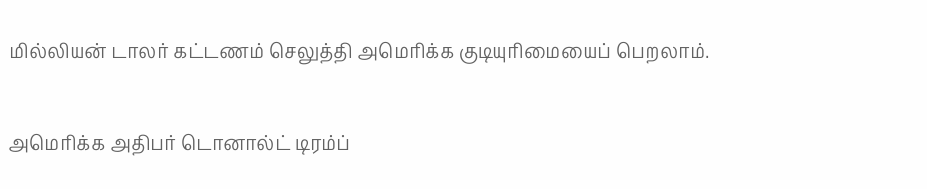மில்லியன் டாலர் கட்டணம் செலுத்தி அமெரிக்க குடியுரிமையைப் பெறலாம்.

அமெரிக்க அதிபர் டொனால்ட் டிரம்ப்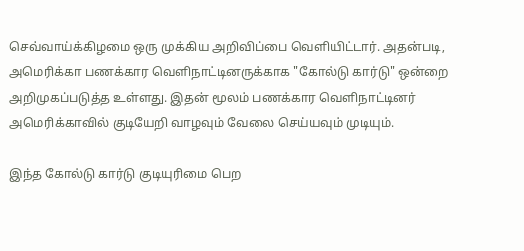செவ்வாய்க்கிழமை ஒரு முக்கிய அறிவிப்பை வெளியிட்டார். அதன்படி, அமெரிக்கா பணக்கார வெளிநாட்டினருக்காக "கோல்டு கார்டு" ஒன்றை அறிமுகப்படுத்த உள்ளது. இதன் மூலம் பணக்கார வெளிநாட்டினர் அமெரிக்காவில் குடியேறி வாழவும் வேலை செய்யவும் முடியும்.

இந்த கோல்டு கார்டு குடியுரிமை பெற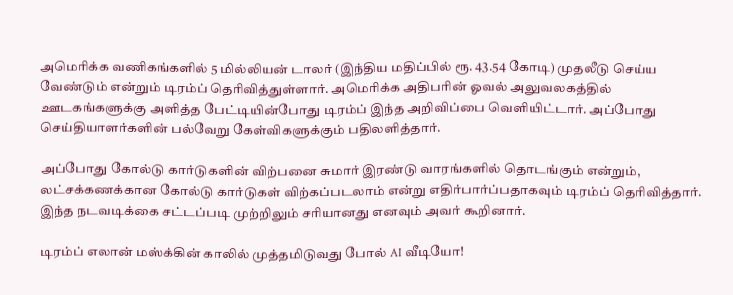அமெரிக்க வணிகங்களில் 5 மில்லியன் டாலர் (இந்திய மதிப்பில் ரூ. 43.54 கோடி) முதலீடு செய்ய வேண்டும் என்றும் டிரம்ப் தெரிவித்துள்ளார். அமெரிக்க அதிபரின் ஓவல் அலுவலகத்தில் ஊடகங்களுக்கு அளித்த பேட்டியின்போது டிரம்ப் இந்த அறிவிப்பை வெளியிட்டார். அப்போது செய்தியாளர்களின் பல்வேறு கேள்விகளுக்கும் பதிலளித்தார்.

அப்போது கோல்டு கார்டுகளின் விற்பனை சுமார் இரண்டு வாரங்களில் தொடங்கும் என்றும், லட்சக்கணக்கான கோல்டு கார்டுகள் விற்கப்படலாம் என்று எதிர்பார்ப்பதாகவும் டிரம்ப் தெரிவித்தார். இந்த நடவடிக்கை சட்டப்படி முற்றிலும் சரியானது எனவும் அவர் கூறினார்.

டிரம்ப் எலான் மஸ்க்கின் காலில் முத்தமிடுவது போல் AI வீடியோ!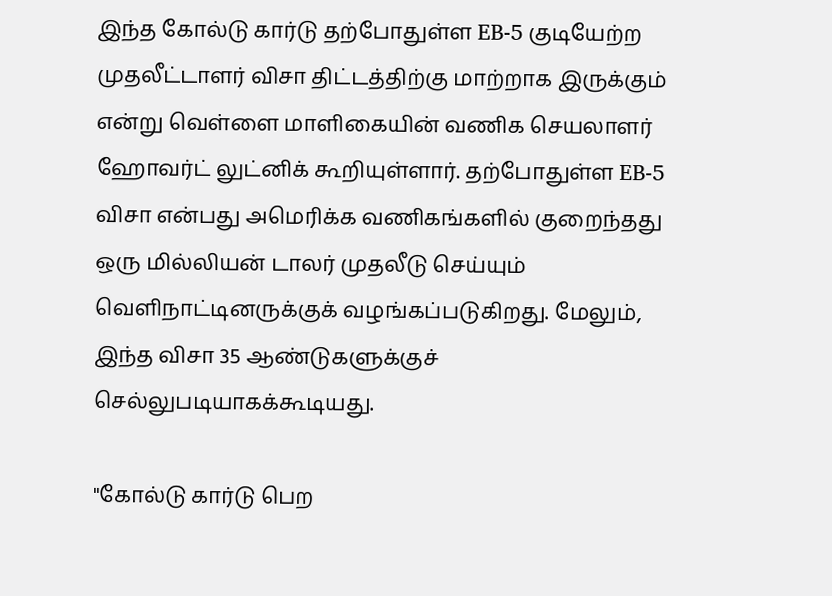இந்த கோல்டு கார்டு தற்போதுள்ள EB-5 குடியேற்ற முதலீட்டாளர் விசா திட்டத்திற்கு மாற்றாக இருக்கும் என்று வெள்ளை மாளிகையின் வணிக செயலாளர் ஹோவர்ட் லுட்னிக் கூறியுள்ளார். தற்போதுள்ள EB-5 விசா என்பது அமெரிக்க வணிகங்களில் குறைந்தது ஒரு மில்லியன் டாலர் முதலீடு செய்யும் வெளிநாட்டினருக்குக் வழங்கப்படுகிறது. மேலும், இந்த விசா 35 ஆண்டுகளுக்குச் செல்லுபடியாகக்கூடியது.

"கோல்டு கார்டு பெற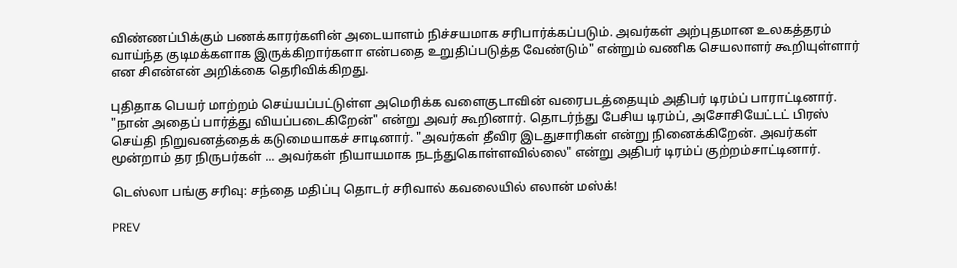விண்ணப்பிக்கும் பணக்காரர்களின் அடையாளம் நிச்சயமாக சரிபார்க்கப்படும். அவர்கள் அற்புதமான உலகத்தரம் வாய்ந்த குடிமக்களாக இருக்கிறார்களா என்பதை உறுதிப்படுத்த வேண்டும்" என்றும் வணிக செயலாளர் கூறியுள்ளார் என சிஎன்என் அறிக்கை தெரிவிக்கிறது.

புதிதாக பெயர் மாற்றம் செய்யப்பட்டுள்ள அமெரிக்க வளைகுடாவின் வரைபடத்தையும் அதிபர் டிரம்ப் பாராட்டினார். "நான் அதைப் பார்த்து வியப்படைகிறேன்" என்று அவர் கூறினார். தொடர்ந்து பேசிய டிரம்ப், அசோசியேட்டட் பிரஸ் செய்தி நிறுவனத்தைக் கடுமையாகச் சாடினார். "அவர்கள் தீவிர இடதுசாரிகள் என்று நினைக்கிறேன். அவர்கள் மூன்றாம் தர நிருபர்கள் ... அவர்கள் நியாயமாக நடந்துகொள்ளவில்லை" என்று அதிபர் டிரம்ப் குற்றம்சாட்டினார்.

டெஸ்லா பங்கு சரிவு: சந்தை மதிப்பு தொடர் சரிவால் கவலையில் எலான் மஸ்க்!

PREV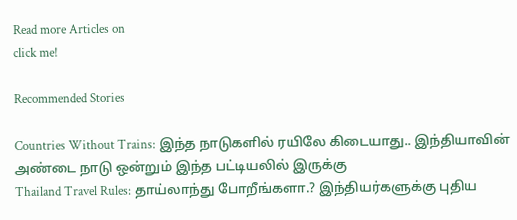Read more Articles on
click me!

Recommended Stories

Countries Without Trains: இந்த நாடுகளில் ரயிலே கிடையாது.. இந்தியாவின் அண்டை நாடு ஒன்றும் இந்த பட்டியலில் இருக்கு
Thailand Travel Rules: தாய்லாந்து போறீங்களா.? இந்தியர்களுக்கு புதிய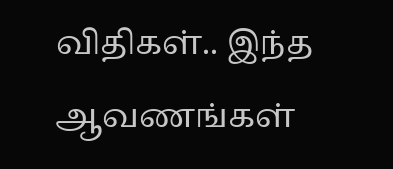விதிகள்.. இந்த ஆவணங்கள்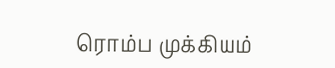ரொம்ப முக்கியம்